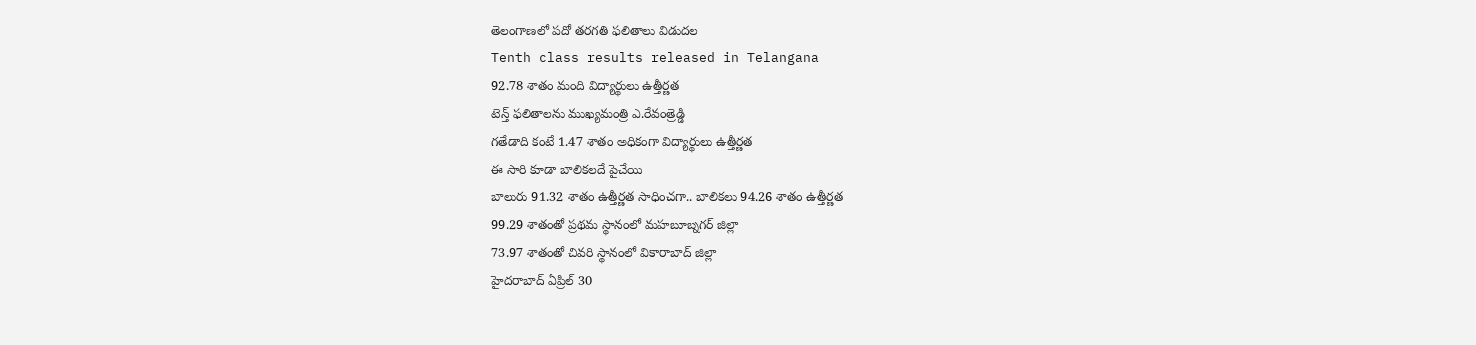తెలంగాణలో పదో తరగతి ఫలితాలు విడుదల
Tenth class results released in Telangana
92.78 శాతం మంది విద్యార్థులు ఉత్తీర్ణత
టెన్త్ ఫలితాలను ముఖ్యమంత్రి ఎ.రేవంత్రెడ్డి
గతేడాది కంటే 1.47 శాతం అధికంగా విద్యార్థులు ఉత్తీర్ణత
ఈ సారి కూడా బాలికలదే పైచేయి
బాలురు 91.32 శాతం ఉత్తీర్ణత సాధించగా.. బాలికలు 94.26 శాతం ఉత్తీర్ణత
99.29 శాతంతో ప్రథమ స్థానంలో మహబూబ్నగర్ జిల్లా
73.97 శాతంతో చివరి స్థానంలో వికారాబాద్ జిల్లా
హైదరాబాద్ ఏప్రిల్ 30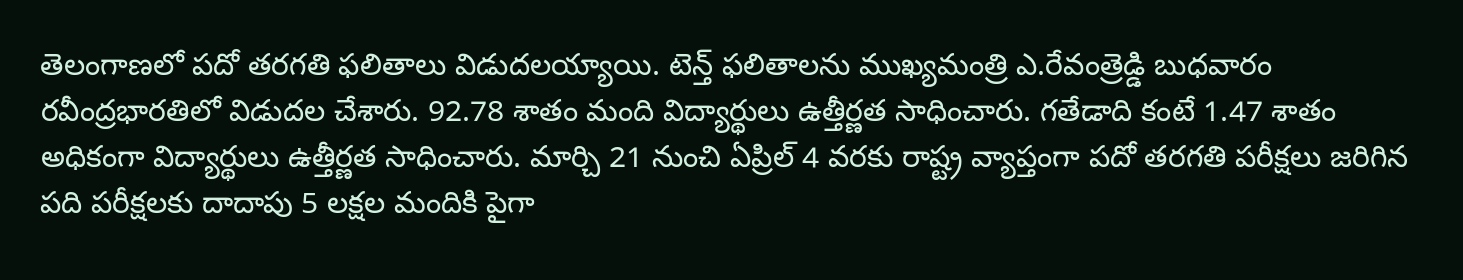తెలంగాణలో పదో తరగతి ఫలితాలు విడుదలయ్యాయి. టెన్త్ ఫలితాలను ముఖ్యమంత్రి ఎ.రేవంత్రెడ్డి బుధవారం రవీంద్రభారతిలో విడుదల చేశారు. 92.78 శాతం మంది విద్యార్థులు ఉత్తీర్ణత సాధించారు. గతేడాది కంటే 1.47 శాతం అధికంగా విద్యార్థులు ఉత్తీర్ణత సాధించారు. మార్చి 21 నుంచి ఏప్రిల్ 4 వరకు రాష్ట్ర వ్యాప్తంగా పదో తరగతి పరీక్షలు జరిగిన పది పరీక్షలకు దాదాపు 5 లక్షల మందికి పైగా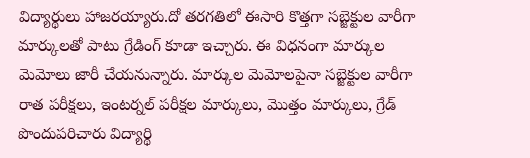విద్యార్థులు హాజరయ్యారు.దో తరగతిలో ఈసారి కొత్తగా సబ్జెక్టుల వారీగా మార్కులతో పాటు గ్రేడింగ్ కూడా ఇచ్చారు. ఈ విధనంగా మార్కుల మెమోలు జారీ చేయనున్నారు. మార్కుల మెమోలపైనా సబ్జెక్టుల వారీగా రాత పరీక్షలు, ఇంటర్నల్ పరీక్షల మార్కులు, మొత్తం మార్కులు, గ్రేడ్ పొందుపరిచారు విద్యార్థి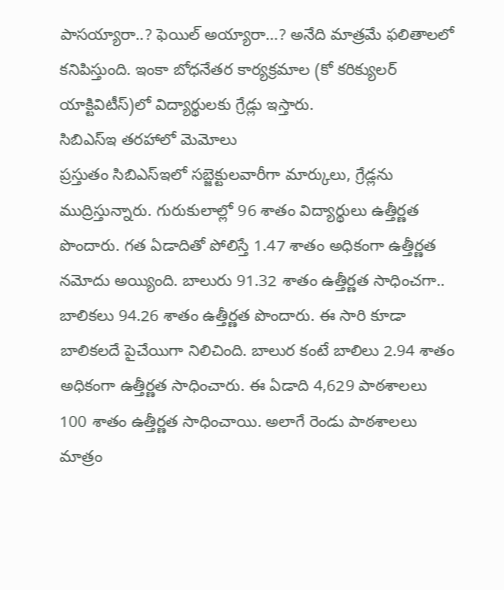పాసయ్యారా..? ఫెయిల్ అయ్యారా…? అనేది మాత్రమే ఫలితాలలో కనిపిస్తుంది. ఇంకా బోధనేతర కార్యక్రమాల (కో కరిక్యులర్ యాక్టివిటీస్)లో విద్యార్థులకు గ్రేడ్లు ఇస్తారు.
సిబిఎస్ఇ తరహాలో మెమోలు
ప్రస్తుతం సిబిఎస్ఇలో సబ్జెక్టులవారీగా మార్కులు, గ్రేడ్లను ముద్రిస్తున్నారు. గురుకులాల్లో 96 శాతం విద్యార్థులు ఉత్తీర్ణత పొందారు. గత ఏడాదితో పోలిస్తే 1.47 శాతం అధికంగా ఉత్తీర్ణత నమోదు అయ్యింది. బాలురు 91.32 శాతం ఉత్తీర్ణత సాధించగా.. బాలికలు 94.26 శాతం ఉత్తీర్ణత పొందారు. ఈ సారి కూడా బాలికలదే పైచేయిగా నిలిచింది. బాలుర కంటే బాలిలు 2.94 శాతం అధికంగా ఉత్తీర్ణత సాధించారు. ఈ ఏడాది 4,629 పాఠశాలలు 100 శాతం ఉత్తీర్ణత సాధించాయి. అలాగే రెండు పాఠశాలలు మాత్రం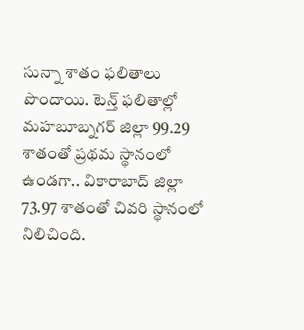సున్నా శాతం ఫలితాలు పొందాయి. టెన్త్ ఫలితాల్లో మహబూబ్నగర్ జిల్లా 99.29 శాతంతో ప్రథమ స్థానంలో ఉండగా.. వికారాబాద్ జిల్లా 73.97 శాతంతో చివరి స్థానంలో నిలిచింది.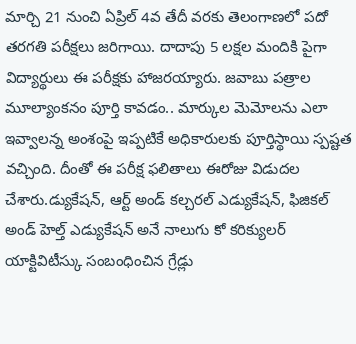మార్చి 21 నుంచి ఏప్రిల్ 4వ తేదీ వరకు తెలంగాణలో పదో తరగతి పరీక్షలు జరిగాయి. దాదాపు 5 లక్షల మందికి పైగా విద్యార్థులు ఈ పరీక్షకు హాజరయ్యారు. జవాబు పత్రాల మూల్యాంకనం పూర్తి కావడం.. మార్కుల మెమోలను ఎలా ఇవ్వాలన్న అంశంపై ఇప్పటికే అధికారులకు పూర్తిస్థాయి స్పష్టత వచ్చింది. దీంతో ఈ పరీక్ష ఫలితాలు ఈరోజు విడుదల చేశారు.డ్యుకేషన్, ఆర్ట్ అండ్ కల్చరల్ ఎడ్యుకేషన్, ఫిజికల్ అండ్ హెల్త్ ఎడ్యుకేషన్ అనే నాలుగు కో కరిక్యులర్ యాక్టివిటీస్కు సంబంధించిన గ్రేడ్లు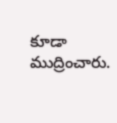కూడా ముద్రించారు.